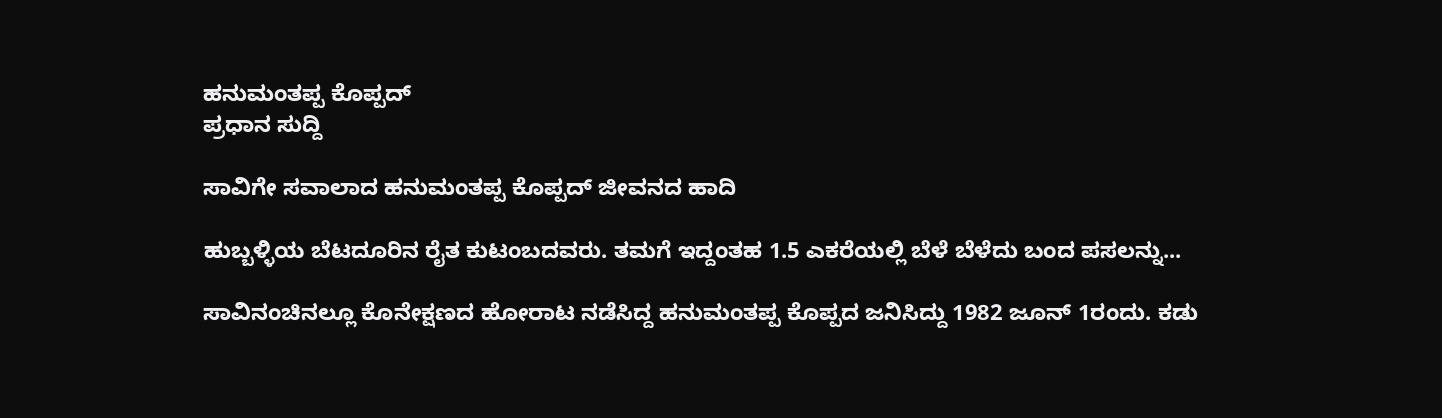ಹನುಮಂತಪ್ಪ ಕೊಪ್ಪದ್
ಪ್ರಧಾನ ಸುದ್ದಿ

ಸಾವಿಗೇ ಸವಾಲಾದ ಹನುಮಂತಪ್ಪ ಕೊಪ್ಪದ್ ಜೀವನದ ಹಾದಿ

ಹುಬ್ಬಳ್ಳಿಯ ಬೆಟದೂರಿನ ರೈತ ಕುಟಂಬದವರು. ತಮಗೆ ಇದ್ದಂತಹ 1.5 ಎಕರೆಯಲ್ಲಿ ಬೆಳೆ ಬೆಳೆದು ಬಂದ ಪಸಲನ್ನು...

ಸಾವಿನಂಚಿನಲ್ಲೂ ಕೊನೇಕ್ಷಣದ ಹೋರಾಟ ನಡೆಸಿದ್ದ ಹನುಮಂತಪ್ಪ ಕೊಪ್ಪದ ಜನಿಸಿದ್ದು 1982 ಜೂನ್ 1ರಂದು. ಕಡು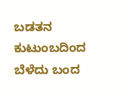ಬಡತನ ಕುಟುಂಬದಿಂದ ಬೆಳೆದು ಬಂದ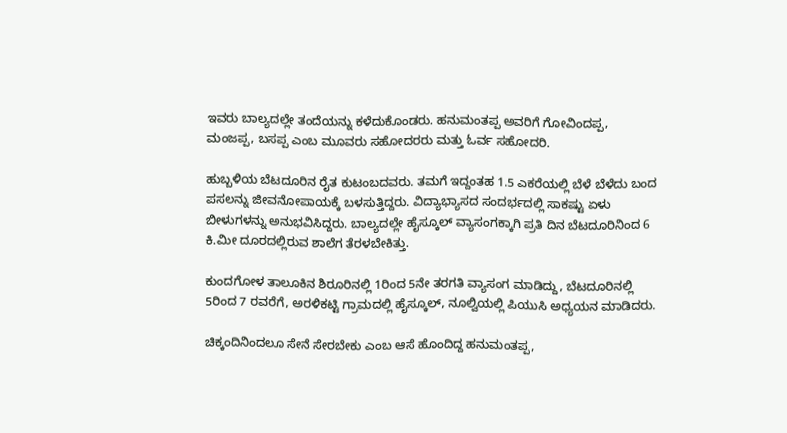ಇವರು ಬಾಲ್ಯದಲ್ಲೇ ತಂದೆಯನ್ನು ಕಳೆದುಕೊಂಡರು. ಹನುಮಂತಪ್ಪ ಅವರಿಗೆ ಗೋವಿಂದಪ್ಪ, ಮಂಜಪ್ಪ, ಬಸಪ್ಪ ಎಂಬ ಮೂವರು ಸಹೋದರರು ಮತ್ತು ಓರ್ವ ಸಹೋದರಿ.

ಹುಬ್ಬಳಿಯ ಬೆಟದೂರಿನ ರೈತ ಕುಟಂಬದವರು. ತಮಗೆ ಇದ್ದಂತಹ 1.5 ಎಕರೆಯಲ್ಲಿ ಬೆಳೆ ಬೆಳೆದು ಬಂದ ಪಸಲನ್ನು ಜೀವನೋಪಾಯಕ್ಕೆ ಬಳಸುತ್ತಿದ್ದರು. ವಿದ್ಯಾಭ್ಯಾಸದ ಸಂದರ್ಭದಲ್ಲಿ ಸಾಕಷ್ಟು ಏಳು ಬೀಳುಗಳನ್ನು ಅನುಭವಿಸಿದ್ದರು. ಬಾಲ್ಯದಲ್ಲೇ ಹೈಸ್ಕೂಲ್ ವ್ಯಾಸಂಗಕ್ಕಾಗಿ ಪ್ರತಿ ದಿನ ಬೆಟದೂರಿನಿಂದ 6 ಕಿ.ಮೀ ದೂರದಲ್ಲಿರುವ ಶಾಲೆಗ ತೆರಳಬೇಕಿತ್ತು.

ಕುಂದಗೋಳ ತಾಲೂಕಿನ ಶಿರೂರಿನಲ್ಲಿ 1ರಿಂದ 5ನೇ ತರಗತಿ ವ್ಯಾಸಂಗ ಮಾಡಿದ್ದು, ಬೆಟದೂರಿನಲ್ಲಿ 5ರಿಂದ 7 ರವರೆಗೆ, ಅರಳಿಕಟ್ಟಿ ಗ್ರಾಮದಲ್ಲಿ ಹೈಸ್ಕೂಲ್, ನೂಲ್ವಿಯಲ್ಲಿ ಪಿಯುಸಿ ಅಧ್ಯಯನ ಮಾಡಿದರು.

ಚಿಕ್ಕಂದಿನಿಂದಲೂ ಸೇನೆ ಸೇರಬೇಕು ಎಂಬ ಆಸೆ ಹೊಂದಿದ್ದ ಹನುಮಂತಪ್ಪ,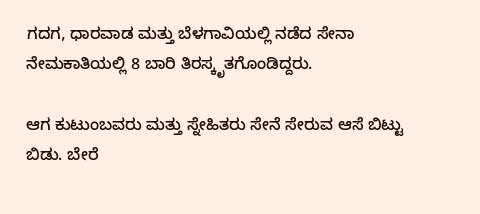ಗದಗ, ಧಾರವಾಡ ಮತ್ತು ಬೆಳಗಾವಿಯಲ್ಲಿ ನಡೆದ ಸೇನಾ ನೇಮಕಾತಿಯಲ್ಲಿ 8 ಬಾರಿ ತಿರಸ್ಕೃತಗೊಂಡಿದ್ದರು.

ಆಗ ಕುಟುಂಬವರು ಮತ್ತು ಸ್ನೇಹಿತರು ಸೇನೆ ಸೇರುವ ಆಸೆ ಬಿಟ್ಟು ಬಿಡು. ಬೇರೆ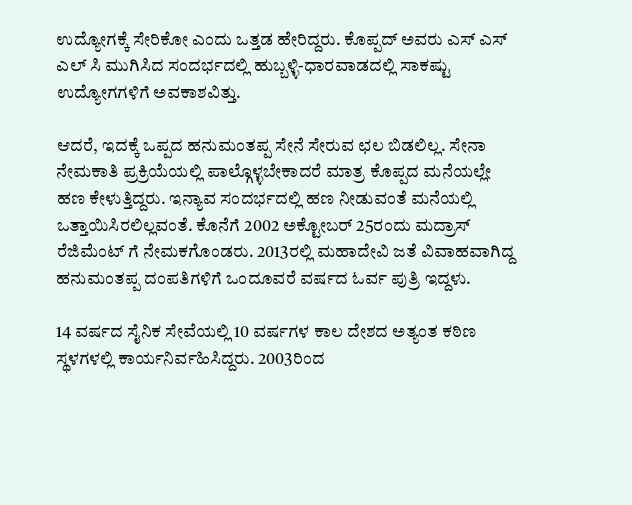ಉದ್ಯೋಗಕ್ಕೆ ಸೇರಿಕೋ ಎಂದು ಒತ್ತಡ ಹೇರಿದ್ದರು. ಕೊಪ್ಪದ್ ಅವರು ಎಸ್ ಎಸ್ ಎಲ್ ಸಿ ಮುಗಿಸಿದ ಸಂದರ್ಭದಲ್ಲಿ ಹುಬ್ಬಳ್ಳಿ-ಧಾರವಾಡದಲ್ಲಿ ಸಾಕಷ್ಟು ಉದ್ಯೋಗಗಳಿಗೆ ಅವಕಾಶವಿತ್ತು.

ಆದರೆ, ಇದಕ್ಕೆ ಒಪ್ಪದ ಹನುಮಂತಪ್ಪ ಸೇನೆ ಸೇರುವ ಛಲ ಬಿಡಲಿಲ್ಲ. ಸೇನಾ ನೇಮಕಾತಿ ಪ್ರಕ್ರಿಯೆಯಲ್ಲಿ ಪಾಲ್ಗೊಳ್ಳಬೇಕಾದರೆ ಮಾತ್ರ ಕೊಪ್ಪದ ಮನೆಯಲ್ಲೇ ಹಣ ಕೇಳುತ್ತಿದ್ದರು. ಇನ್ಯಾವ ಸಂದರ್ಭದಲ್ಲಿ ಹಣ ನೀಡುವಂತೆ ಮನೆಯಲ್ಲಿ ಒತ್ತಾಯಿಸಿರಲಿಲ್ಲವಂತೆ. ಕೊನೆಗೆ 2002 ಅಕ್ಟೋಬರ್ 25ರಂದು ಮದ್ರಾಸ್ ರೆಜಿಮೆಂಟ್ ಗೆ ನೇಮಕಗೊಂಡರು. 2013ರಲ್ಲಿ ಮಹಾದೇವಿ ಜತೆ ವಿವಾಹವಾಗಿದ್ದ ಹನುಮಂತಪ್ಪ ದಂಪತಿಗಳಿಗೆ ಒಂದೂವರೆ ವರ್ಷದ ಓರ್ವ ಪುತ್ರಿ ಇದ್ದಳು.

14 ವರ್ಷದ ಸೈನಿಕ ಸೇವೆಯಲ್ಲಿ 10 ವರ್ಷಗಳ ಕಾಲ ದೇಶದ ಅತ್ಯಂತ ಕಠಿಣ ಸ್ಥಳಗಳಲ್ಲಿ ಕಾರ್ಯನಿರ್ವಹಿಸಿದ್ದರು. 2003ರಿಂದ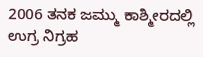2006 ತನಕ ಜಮ್ಮು ಕಾಶ್ಮೀರದಲ್ಲಿ ಉಗ್ರ ನಿಗ್ರಹ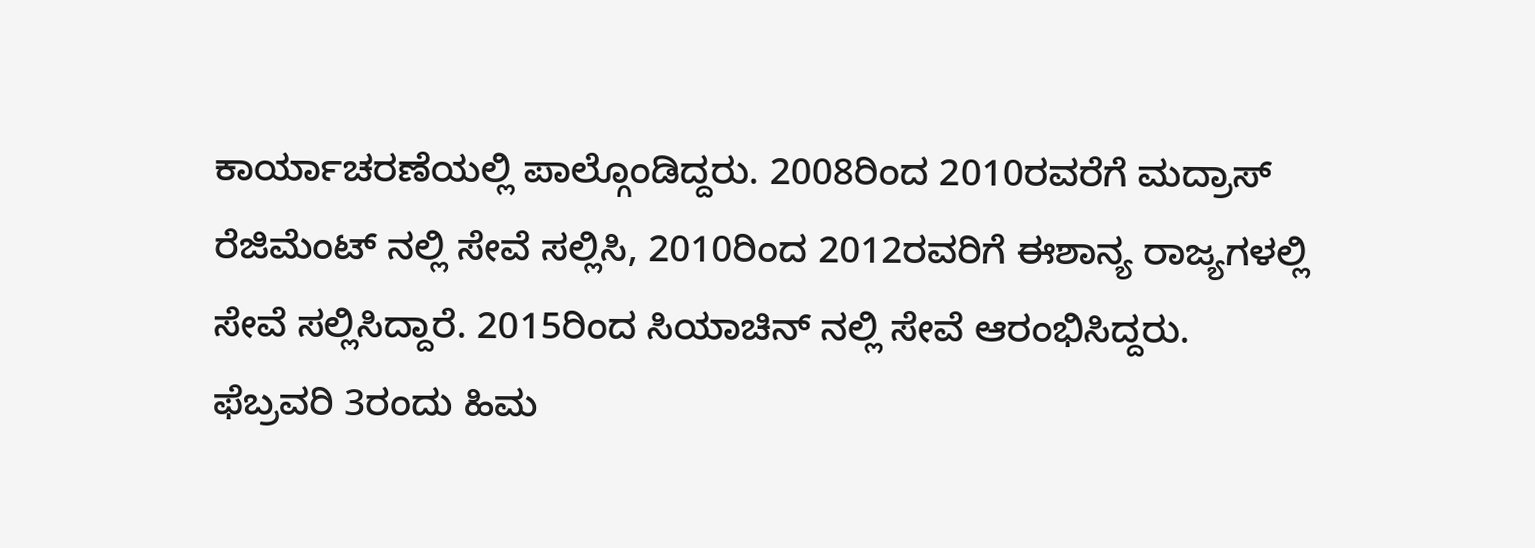ಕಾರ್ಯಾಚರಣೆಯಲ್ಲಿ ಪಾಲ್ಗೊಂಡಿದ್ದರು. 2008ರಿಂದ 2010ರವರೆಗೆ ಮದ್ರಾಸ್ ರೆಜಿಮೆಂಟ್ ನಲ್ಲಿ ಸೇವೆ ಸಲ್ಲಿಸಿ, 2010ರಿಂದ 2012ರವರಿಗೆ ಈಶಾನ್ಯ ರಾಜ್ಯಗಳಲ್ಲಿ ಸೇವೆ ಸಲ್ಲಿಸಿದ್ದಾರೆ. 2015ರಿಂದ ಸಿಯಾಚಿನ್ ನಲ್ಲಿ ಸೇವೆ ಆರಂಭಿಸಿದ್ದರು. ಫೆಬ್ರವರಿ 3ರಂದು ಹಿಮ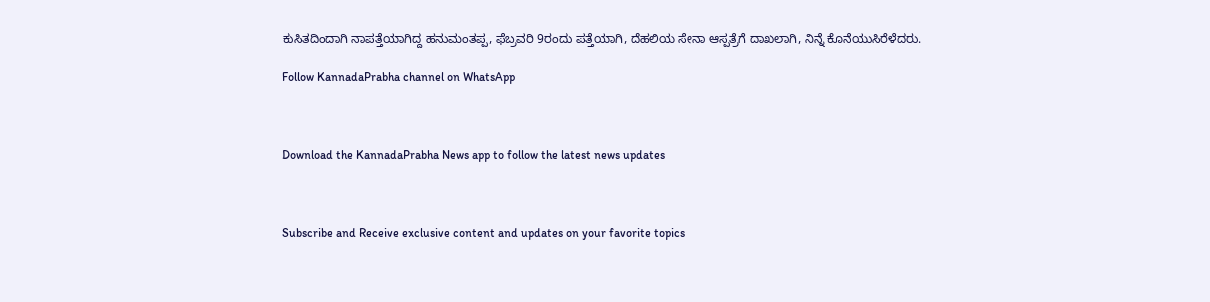ಕುಸಿತದಿಂದಾಗಿ ನಾಪತ್ತೆಯಾಗಿದ್ದ ಹನುಮಂತಪ್ಪ, ಫೆಬ್ರವರಿ 9ರಂದು ಪತ್ತೆಯಾಗಿ, ದೆಹಲಿಯ ಸೇನಾ ಆಸ್ಪತ್ರೆಗೆ ದಾಖಲಾಗಿ, ನಿನ್ನೆ ಕೊನೆಯುಸಿರೆಳೆದರು.

Follow KannadaPrabha channel on WhatsApp



Download the KannadaPrabha News app to follow the latest news updates



Subscribe and Receive exclusive content and updates on your favorite topics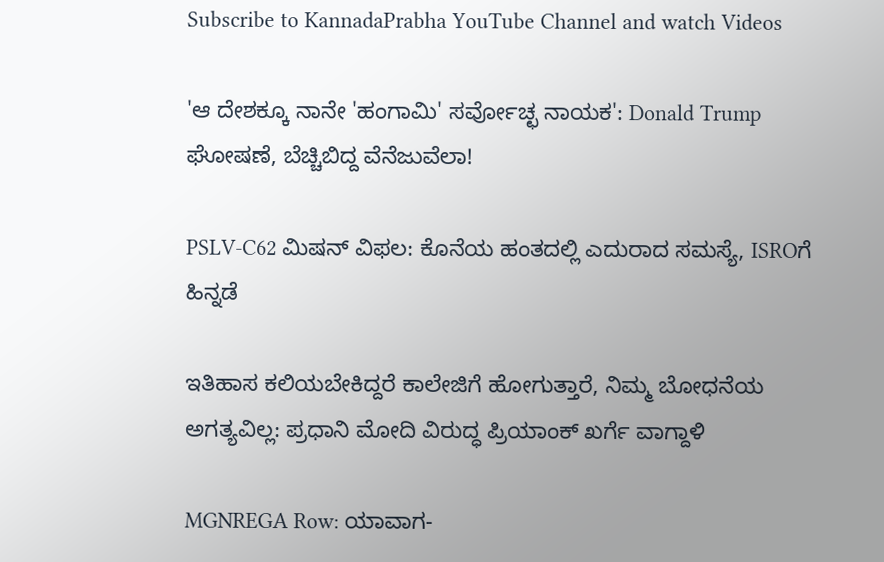Subscribe to KannadaPrabha YouTube Channel and watch Videos

'ಆ ದೇಶಕ್ಕೂ ನಾನೇ 'ಹಂಗಾಮಿ' ಸರ್ವೋಚ್ಛ ನಾಯಕ': Donald Trump ಘೋಷಣೆ, ಬೆಚ್ಚಿಬಿದ್ದ ವೆನೆಜುವೆಲಾ!

PSLV-C62 ಮಿಷನ್ ವಿಫಲ: ಕೊನೆಯ ಹಂತದಲ್ಲಿ ಎದುರಾದ ಸಮಸ್ಯೆ, ISROಗೆ ಹಿನ್ನಡೆ

ಇತಿಹಾಸ ಕಲಿಯಬೇಕಿದ್ದರೆ ಕಾಲೇಜಿಗೆ ಹೋಗುತ್ತಾರೆ, ನಿಮ್ಮ ಬೋಧನೆಯ ಅಗತ್ಯವಿಲ್ಲ: ಪ್ರಧಾನಿ ಮೋದಿ ವಿರುದ್ಧ ಪ್ರಿಯಾಂಕ್ ಖರ್ಗೆ ವಾಗ್ದಾಳಿ

MGNREGA Row: ಯಾವಾಗ-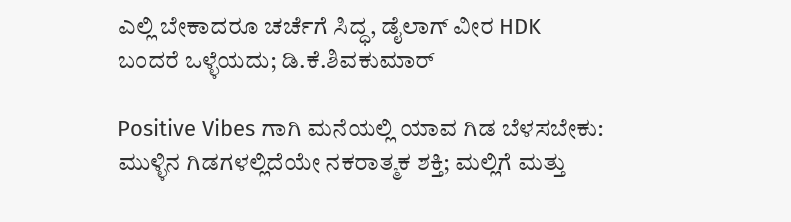ಎಲ್ಲಿ ಬೇಕಾದರೂ ಚರ್ಚೆಗೆ ಸಿದ್ಧ, ಡೈಲಾಗ್‌ ವೀರ HDK ಬಂದರೆ ಒಳ್ಳೆಯದು; ಡಿ.ಕೆ.ಶಿವಕುಮಾರ್

Positive Vibes ಗಾಗಿ ಮನೆಯಲ್ಲಿ ಯಾವ ಗಿಡ ಬೆಳಸಬೇಕು: ಮುಳ್ಳಿನ ಗಿಡಗಳಲ್ಲಿದೆಯೇ ನಕರಾತ್ಮಕ ಶಕ್ತಿ; ಮಲ್ಲಿಗೆ ಮತ್ತು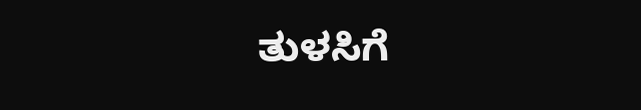ತುಳಸಿಗೆ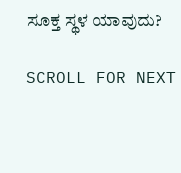ಸೂಕ್ತ ಸ್ಥಳ ಯಾವುದು?

SCROLL FOR NEXT